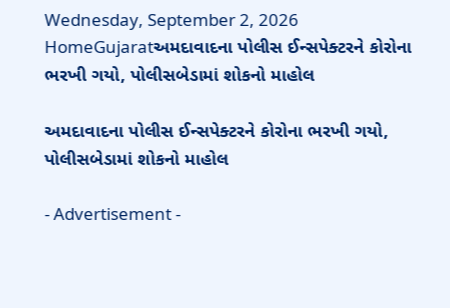Wednesday, September 2, 2026
HomeGujaratઅમદાવાદના પોલીસ ઈન્સપેક્ટરને કોરોના ભરખી ગયો, પોલીસબેડામાં શોકનો માહોલ

અમદાવાદના પોલીસ ઈન્સપેક્ટરને કોરોના ભરખી ગયો, પોલીસબેડામાં શોકનો માહોલ

- Advertisement -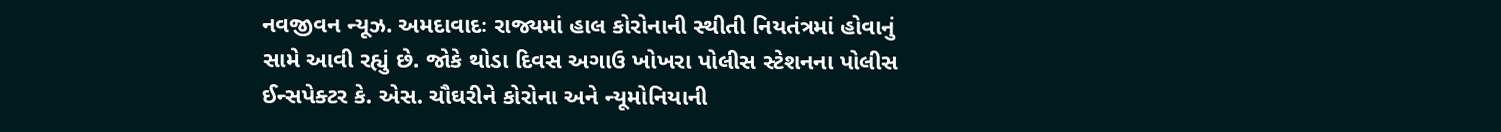નવજીવન ન્યૂઝ. અમદાવાદઃ રાજ્યમાં હાલ કોરોનાની સ્થીતી નિયતંત્રમાં હોવાનું સામે આવી રહ્યું છે. જોકે થોડા દિવસ અગાઉ ખોખરા પોલીસ સ્ટેશનના પોલીસ ઈન્સપેક્ટર કે. એસ. ચૌઘરીને કોરોના અને ન્યૂમોનિયાની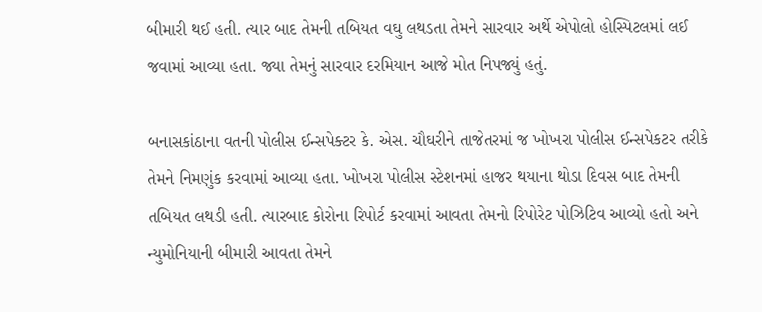બીમારી થઈ હતી. ત્યાર બાદ તેમની તબિયત વઘુ લથડતા તેમને સારવાર અર્થે એપોલો હોસ્પિટલમાં લઈ જવામાં આવ્યા હતા. જ્યા તેમનું સારવાર દરમિયાન આજે મોત નિપજ્યું હતું.

બનાસકાંઠાના વતની પોલીસ ઈન્સપેક્ટર કે. એસ. ચૌઘરીને તાજેતરમાં જ ખોખરા પોલીસ ઈન્સપેકટર તરીકે તેમને નિમણુંક કરવામાં આવ્યા હતા. ખોખરા પોલીસ સ્ટેશનમાં હાજર થયાના થોડા દિવસ બાદ તેમની તબિયત લથડી હતી. ત્યારબાદ કોરોના રિપોર્ટ કરવામાં આવતા તેમનો રિપોરેટ પોઝિટિવ આવ્યો હતો અને ન્યુમોનિયાની બીમારી આવતા તેમને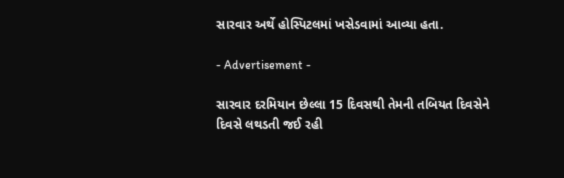સારવાર અર્થે હોસ્પિટલમાં ખસેડવામાં આવ્યા હતા.

- Advertisement -

સારવાર દરમિયાન છેલ્લા 15 દિવસથી તેમની તબિયત દિવસેને દિવસે લથડતી જઈ રહી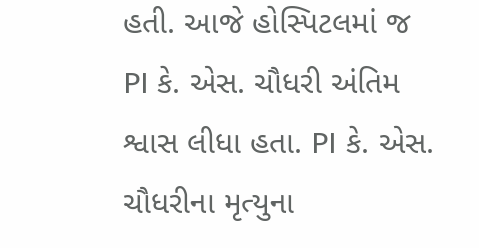હતી. આજે હોસ્પિટલમાં જ PI કે. એસ. ચૌધરી અંતિમ શ્વાસ લીધા હતા. PI કે. એસ. ચૌધરીના મૃત્યુના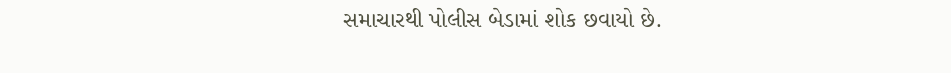સમાચારથી પોલીસ બેડામાં શોક છવાયો છે.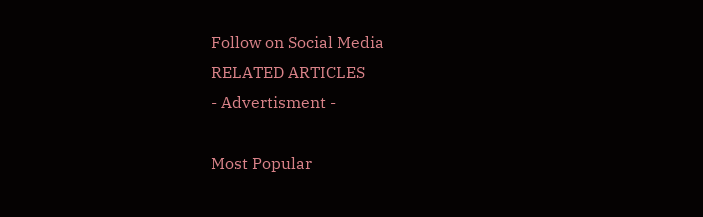Follow on Social Media
RELATED ARTICLES
- Advertisment -

Most Popular